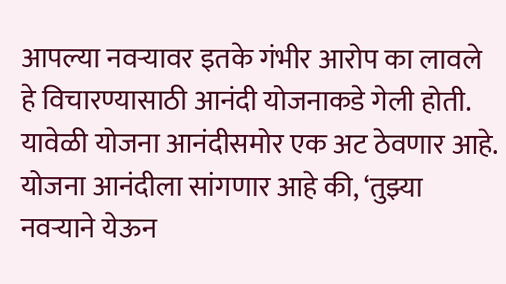आपल्या नवऱ्यावर इतके गंभीर आरोप का लावले हे विचारण्यासाठी आनंदी योजनाकडे गेली होती. यावेळी योजना आनंदीसमोर एक अट ठेवणार आहे. योजना आनंदीला सांगणार आहे की, ‘तुझ्या नवऱ्याने येऊन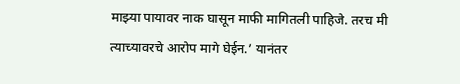माझ्या पायावर नाक घासून माफी मागितली पाहिजे. तरच मी त्याच्यावरचे आरोप मागे घेईन.’ यानंतर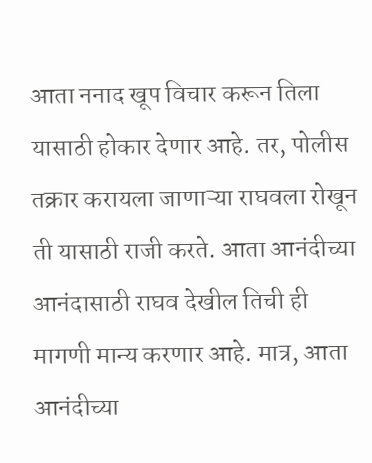आता ननाद खूप विचार करून तिला यासाठी होकार देणार आहे. तर, पोलीस तक्रार करायला जाणाऱ्या राघवला रोखून ती यासाठी राजी करते. आता आनंदीच्या आनंदासाठी राघव देखील तिची ही मागणी मान्य करणार आहे. मात्र, आता आनंदीच्या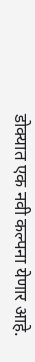डोक्यात एक नवी कल्पना येणार आहे.